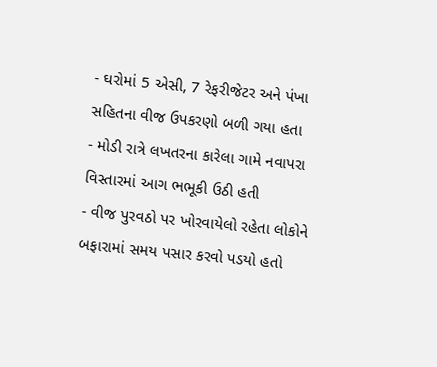- ઘરોમાં 5 એસી, 7 રેફરીજેટર અને પંખા સહિતના વીજ ઉપકરણો બળી ગયા હતા
- મોડી રાત્રે લખતરના કારેલા ગામે નવાપરા વિસ્તારમાં આગ ભભૂકી ઉઠી હતી
- વીજ પુરવઠો પર ખોરવાયેલો રહેતા લોકોને બફારામાં સમય પસાર કરવો પડયો હતો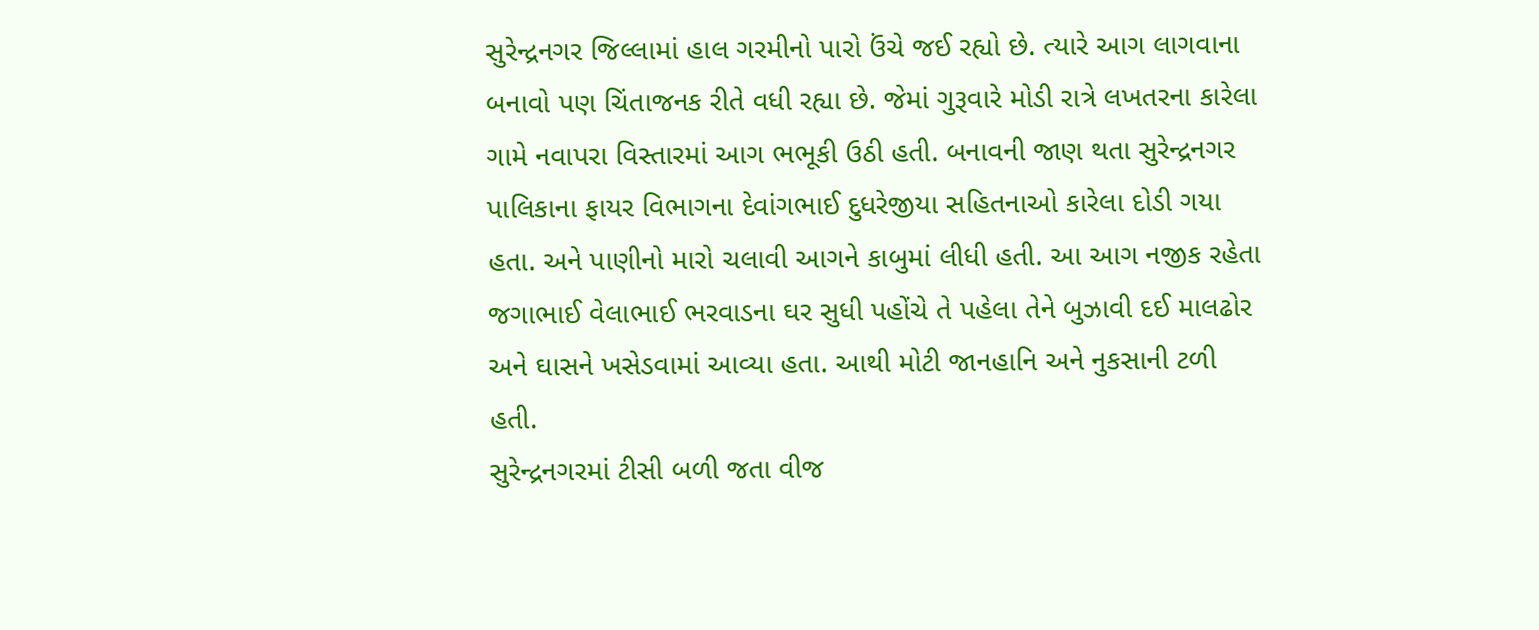સુરેન્દ્રનગર જિલ્લામાં હાલ ગરમીનો પારો ઉંચે જઈ રહ્યો છે. ત્યારે આગ લાગવાના બનાવો પણ ચિંતાજનક રીતે વધી રહ્યા છે. જેમાં ગુરૂવારે મોડી રાત્રે લખતરના કારેલા ગામે નવાપરા વિસ્તારમાં આગ ભભૂકી ઉઠી હતી. બનાવની જાણ થતા સુરેન્દ્રનગર પાલિકાના ફાયર વિભાગના દેવાંગભાઈ દુધરેજીયા સહિતનાઓ કારેલા દોડી ગયા હતા. અને પાણીનો મારો ચલાવી આગને કાબુમાં લીધી હતી. આ આગ નજીક રહેતા જગાભાઈ વેલાભાઈ ભરવાડના ઘર સુધી પહોંચે તે પહેલા તેને બુઝાવી દઈ માલઢોર અને ઘાસને ખસેડવામાં આવ્યા હતા. આથી મોટી જાનહાનિ અને નુકસાની ટળી હતી.
સુરેન્દ્રનગરમાં ટીસી બળી જતા વીજ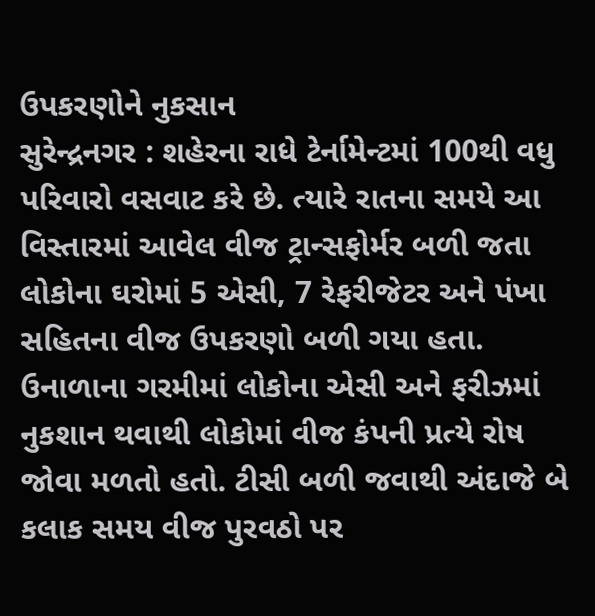ઉપકરણોને નુકસાન
સુરેન્દ્રનગર : શહેરના રાધે ટેર્નામેન્ટમાં 100થી વધુ પરિવારો વસવાટ કરે છે. ત્યારે રાતના સમયે આ વિસ્તારમાં આવેલ વીજ ટ્રાન્સફોર્મર બળી જતા લોકોના ઘરોમાં 5 એસી, 7 રેફરીજેટર અને પંખા સહિતના વીજ ઉપકરણો બળી ગયા હતા. ઉનાળાના ગરમીમાં લોકોના એસી અને ફરીઝમાં નુકશાન થવાથી લોકોમાં વીજ કંપની પ્રત્યે રોષ જોવા મળતો હતો. ટીસી બળી જવાથી અંદાજે બે કલાક સમય વીજ પુરવઠો પર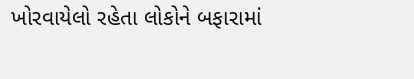ખોરવાયેલો રહેતા લોકોને બફારામાં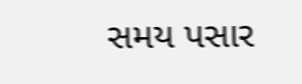સમય પસાર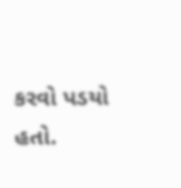કરવો પડયો હતો.